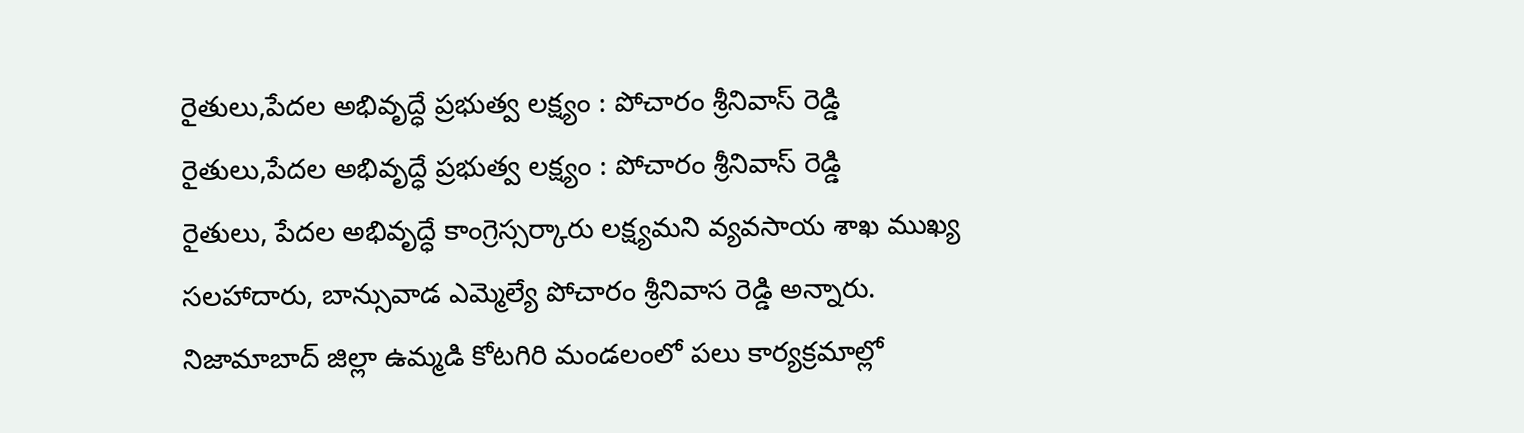రైతులు,పేదల అభివృద్ధే ప్రభుత్వ లక్ష్యం : పోచారం శ్రీనివాస్ రెడ్డి
రైతులు,పేదల అభివృద్ధే ప్రభుత్వ లక్ష్యం : పోచారం శ్రీనివాస్ రెడ్డి
రైతులు, పేదల అభివృద్ధే కాంగ్రెస్సర్కారు లక్ష్యమని వ్యవసాయ శాఖ ముఖ్య సలహాదారు, బాన్సువాడ ఎమ్మెల్యే పోచారం శ్రీనివాస రెడ్డి అన్నారు. నిజామాబాద్ జిల్లా ఉమ్మడి కోటగిరి మండలంలో పలు కార్యక్రమాల్లో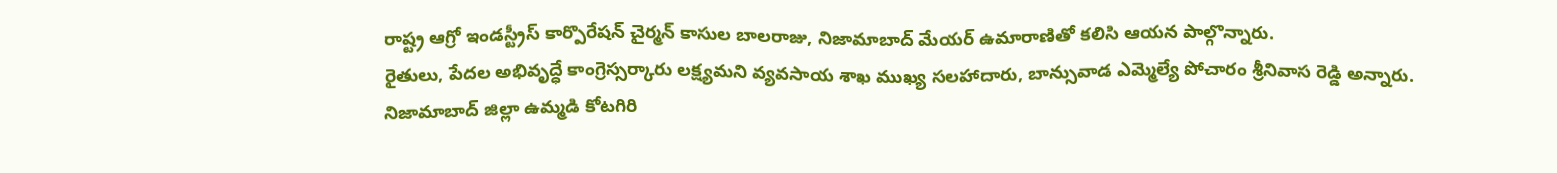రాష్ట్ర ఆగ్రో ఇండస్ట్రీస్ కార్పొరేషన్ చైర్మన్ కాసుల బాలరాజు, నిజామాబాద్ మేయర్ ఉమారాణితో కలిసి ఆయన పాల్గొన్నారు.
రైతులు, పేదల అభివృద్ధే కాంగ్రెస్సర్కారు లక్ష్యమని వ్యవసాయ శాఖ ముఖ్య సలహాదారు, బాన్సువాడ ఎమ్మెల్యే పోచారం శ్రీనివాస రెడ్డి అన్నారు. నిజామాబాద్ జిల్లా ఉమ్మడి కోటగిరి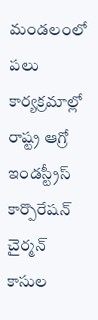మండలంలో పలు కార్యక్రమాల్లో రాష్ట్ర ఆగ్రో ఇండస్ట్రీస్ కార్పొరేషన్ చైర్మన్ కాసుల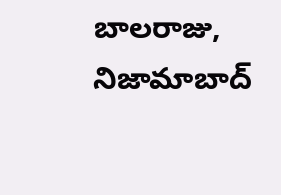బాలరాజు, నిజామాబాద్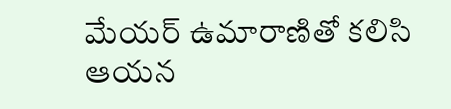మేయర్ ఉమారాణితో కలిసి ఆయన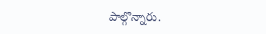పాల్గొన్నారు.